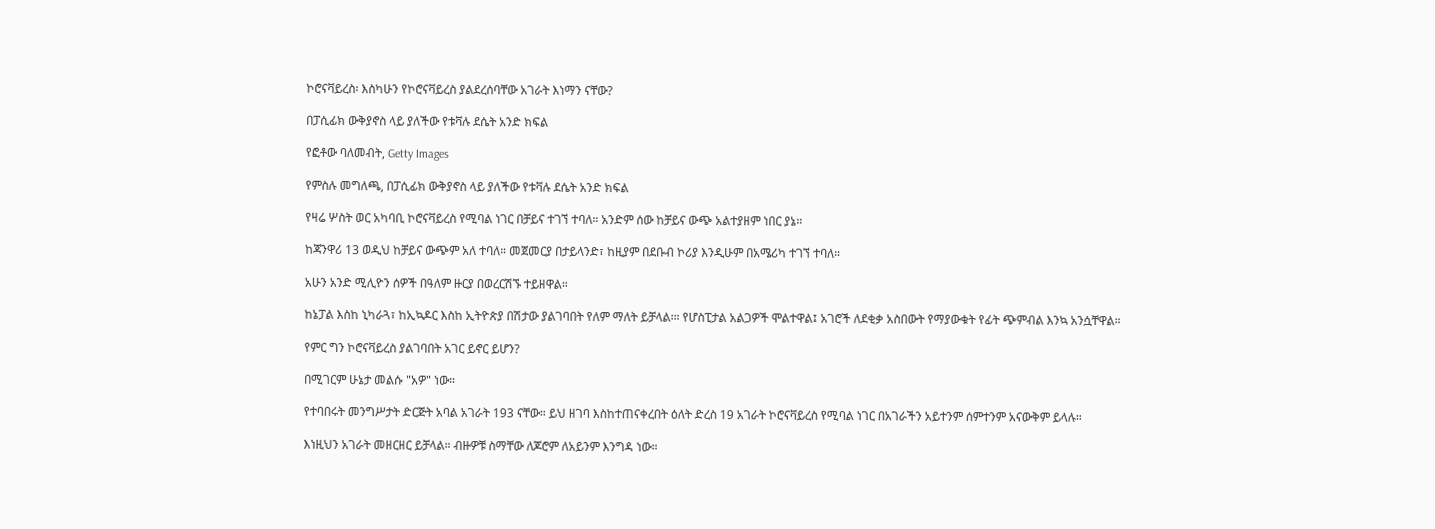ኮሮናቫይረስ፡ እስካሁን የኮሮናቫይረስ ያልደረሰባቸው አገራት እነማን ናቸው?

በፓሲፊክ ውቅያኖስ ላይ ያለችው የቱቫሉ ደሴት አንድ ክፍል

የፎቶው ባለመብት, Getty Images

የምስሉ መግለጫ, በፓሲፊክ ውቅያኖስ ላይ ያለችው የቱቫሉ ደሴት አንድ ክፍል

የዛሬ ሦስት ወር አካባቢ ኮሮናቫይረስ የሚባል ነገር በቻይና ተገኘ ተባለ። አንድም ሰው ከቻይና ውጭ አልተያዘም ነበር ያኔ።

ከጃንዋሪ 13 ወዲህ ከቻይና ውጭም አለ ተባለ። መጀመርያ በታይላንድ፣ ከዚያም በደቡብ ኮሪያ እንዲሁም በአሜሪካ ተገኘ ተባለ።

አሁን አንድ ሚሊዮን ሰዎች በዓለም ዙርያ በወረርሽኙ ተይዘዋል።

ከኔፓል እስከ ኒካራጓ፣ ከኢኳዶር እስከ ኢትዮጵያ በሽታው ያልገባበት የለም ማለት ይቻላል፡። የሆስፒታል አልጋዎች ሞልተዋል፤ አገሮች ለደቂቃ አስበውት የማያውቁት የፊት ጭምብል እንኳ አንሷቸዋል።

የምር ግን ኮሮናቫይረስ ያልገባበት አገር ይኖር ይሆን?

በሚገርም ሁኔታ መልሱ "አዎ" ነው።

የተባበሩት መንግሥታት ድርጅት አባል አገራት 193 ናቸው። ይህ ዘገባ እስከተጠናቀረበት ዕለት ድረስ 19 አገራት ኮሮናቫይረስ የሚባል ነገር በአገራችን አይተንም ሰምተንም አናውቅም ይላሉ።

እነዚህን አገራት መዘርዘር ይቻላል። ብዙዎቹ ስማቸው ለጆሮም ለአይንም እንግዳ ነው።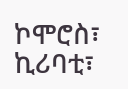ኮሞሮስ፣ ኪሪባቲ፣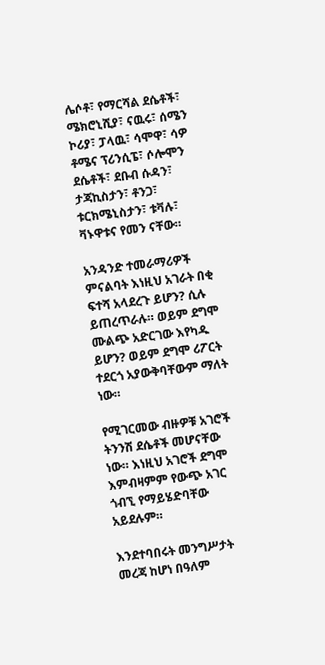ሌሶቶ፣ የማርሻል ደሴቶች፣ ሜክሮኒሺያ፣ ናዉሩ፣ ሰሜን ኮሪያ፣ ፓላዉ፣ ሳሞዋ፣ ሳዎ ቶሜና ፕሪንሲፔ፣ ሶሎሞን ደሴቶች፣ ደቡብ ሱዳን፣ ታጃኪስታን፣ ቶንጋ፣ ቱርክሜኒስታን፣ ቱቫሉ፣ ቫኑዋቱና የመን ናቸው።

አንዳንድ ተመራማሪዎች ምናልባት እነዚህ አገራት በቂ ፍተሻ አላደረጉ ይሆን? ሲሉ ይጠረጥራሉ። ወይም ደግሞ ሙልጭ አድርገው እየካዱ ይሆን? ወይም ደግሞ ሪፖርት ተደርጎ አያውቅባቸውም ማለት ነው።

የሚገርመው ብዙዎቹ አገሮች ትንንሽ ደሴቶች መሆናቸው ነው። እነዚህ አገሮች ደግሞ እምብዛምም የውጭ አገር ጎብኚ የማይሄድባቸው አይደሉም።

እንደተባበሩት መንግሥታት መረጃ ከሆነ በዓለም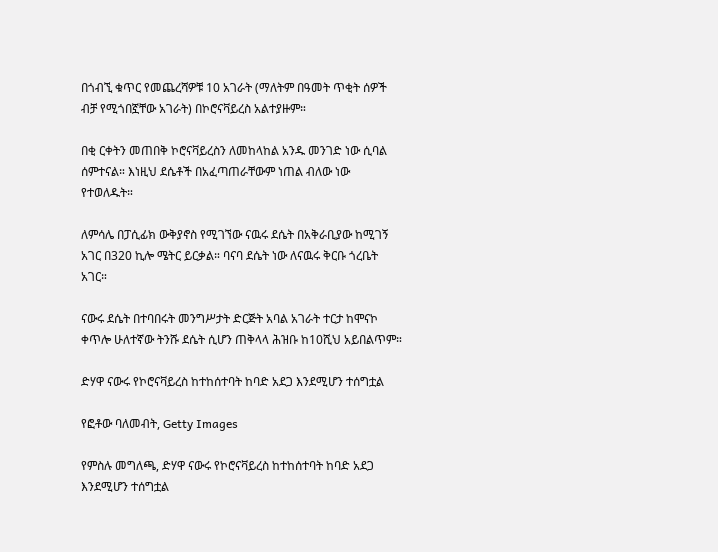በጎብኚ ቁጥር የመጨረሻዎቹ 10 አገራት (ማለትም በዓመት ጥቂት ሰዎች ብቻ የሚጎበኟቸው አገራት) በኮሮናቫይረስ አልተያዙም።

በቂ ርቀትን መጠበቅ ኮሮናቫይረስን ለመከላከል አንዱ መንገድ ነው ሲባል ሰምተናል። እነዚህ ደሴቶች በአፈጣጠራቸውም ነጠል ብለው ነው የተወለዱት።

ለምሳሌ በፓሲፊክ ውቅያኖስ የሚገኘው ናዉሩ ደሴት በአቅራቢያው ከሚገኝ አገር በ320 ኪሎ ሜትር ይርቃል። ባናባ ደሴት ነው ለናዉሩ ቅርቡ ጎረቤት አገር።

ናውሩ ደሴት በተባበሩት መንግሥታት ድርጅት አባል አገራት ተርታ ከሞናኮ ቀጥሎ ሁለተኛው ትንሹ ደሴት ሲሆን ጠቅላላ ሕዝቡ ከ10ሺህ አይበልጥም።

ድሃዋ ናውሩ የኮሮናቫይረስ ከተከሰተባት ከባድ አደጋ እንደሚሆን ተሰግቷል

የፎቶው ባለመብት, Getty Images

የምስሉ መግለጫ, ድሃዋ ናውሩ የኮሮናቫይረስ ከተከሰተባት ከባድ አደጋ እንደሚሆን ተሰግቷል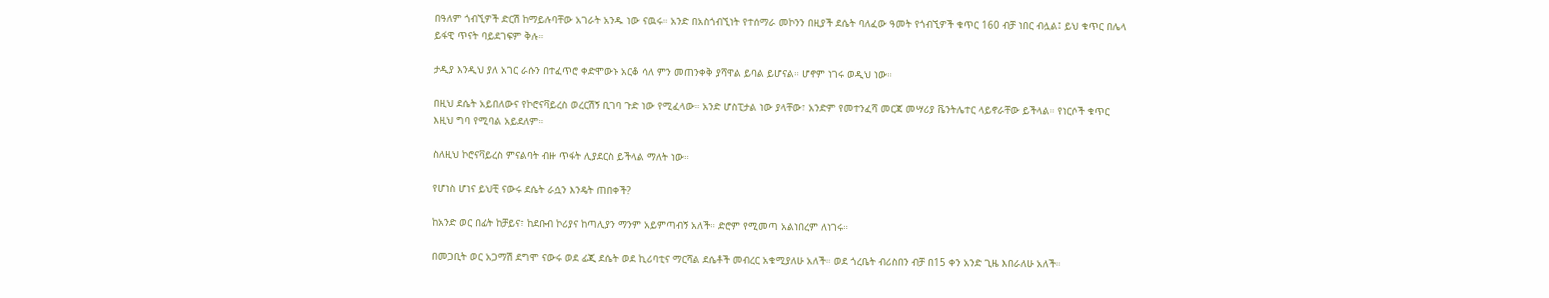በዓለም ጎብኚዎች ድርሽ ከማይሉባቸው አገራት አንዱ ነው ናዉሩ። አንድ በአስጎብኚነት የተሰማራ መኮንን በዚያች ደሴት ባለፈው ዓመት የጎብኚዎች ቁጥር 160 ብቻ ነበር ብሏል፤ ይህ ቁጥር በሌላ ይፋዊ ጥናት ባይደገፍም ቅሉ።

ታዲያ እንዲህ ያለ አገር ራሱን በተፈጥሮ ቀድሞውኑ አርቆ ሳለ ምን መጠንቀቅ ያሻዋል ይባል ይሆናል። ሆኖም ነገሩ ወዲህ ነው።

በዚህ ደሴት አይበለውና የኮሮናቫይረስ ወረርሽኝ ቢገባ ጉድ ነው የሚፈላው። አንድ ሆስፒታል ነው ያላቸው፣ አንድም የመተንፈሻ መርጃ መሣሪያ ቬንትሌተር ላይኖራቸው ይችላል። የነርሶች ቁጥር እዚህ ግባ የሚባል አይደለም።

ስለዚህ ኮሮናቫይረስ ምናልባት ብዙ ጥፋት ሊያደርስ ይችላል ማለት ነው።

የሆነስ ሆነና ይህቺ ናውሩ ደሴት ራሷን እንዴት ጠበቀች?

ከአንድ ወር በፊት ከቻይና፣ ከደቡብ ኮሪያና ከጣሊያን ማንም አይምጣብኝ አለች። ድሮም የሚመጣ አልነበረም ለነገሩ።

በመጋቢት ወር አጋማሽ ደግሞ ናውሩ ወደ ፊጂ ደሴት ወደ ኪሪባቲና ማርሻል ደሴቶች መብረር አቁሚያለሁ አለች። ወደ ጎረቤት ብሪስበን ብቻ በ15 ቀን አንድ ጊዜ እበራለሁ አለች።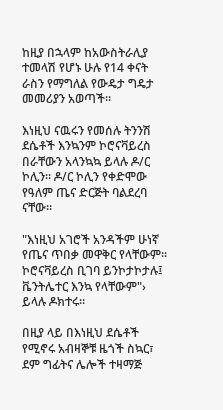ከዚያ በኋላም ከአውስትራሊያ ተመላሽ የሆኑ ሁሉ የ14 ቀናት ራስን የማግለል የውዴታ ግዴታ መመሪያን አወጣች።

እነዚህ ናዉሩን የመሰሉ ትንንሽ ደሴቶች እንኳንም ኮሮናቫይረስ በራቸውን አላንኳኳ ይላሉ ዶ/ር ኮሊን። ዶ/ር ኮሊን የቀድሞው የዓለም ጤና ድርጅት ባልደረባ ናቸው።

"እነዚህ አገሮች አንዳችም ሁነኛ የጤና ጥበቃ መዋቅር የላቸውም። ኮሮናቫይረስ ቢገባ ይንኮታኮታሉ፤ ቬንትሌተር እንኳ የላቸውም"› ይላሉ ዶክተሩ።

በዚያ ላይ በእነዚህ ደሴቶች የሚኖሩ አብዛኞቹ ዜጎች ስኳር፣ ደም ግፊትና ሌሎች ተዛማጅ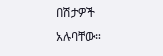በሽታዎች አሉባቸው።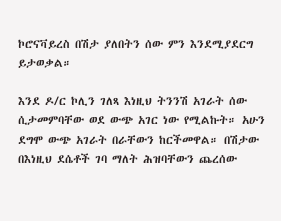ኮሮናቫይረስ በሽታ ያለበትን ሰው ምን እንደሚያደርግ ይታወቃል።

እንደ ዶ/ር ኮሊን ገለጻ እነዚህ ትንንሽ አገራት ሰው ሲታመምባቸው ወደ ውጭ አገር ነው የሚልኩት። አሁን ደግሞ ውጭ አገራት በራቸውን ከርችመዋል። በሽታው በእነዚህ ደሴቶች ገባ ማለት ሕዝባቸውን ጨረሰው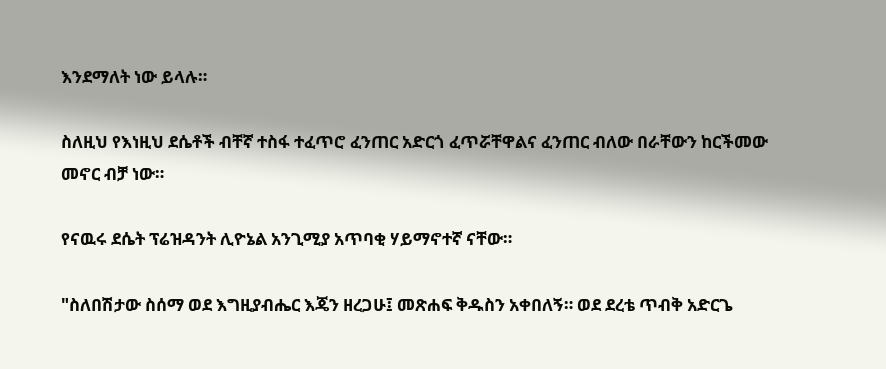እንደማለት ነው ይላሉ።

ስለዚህ የእነዚህ ደሴቶች ብቸኛ ተስፋ ተፈጥሮ ፈንጠር አድርጎ ፈጥሯቸዋልና ፈንጠር ብለው በራቸውን ከርችመው መኖር ብቻ ነው።

የናዉሩ ደሴት ፕሬዝዳንት ሊዮኔል አንጊሚያ አጥባቂ ሃይማኖተኛ ናቸው።

"ስለበሽታው ስሰማ ወደ እግዚያብሔር እጄን ዘረጋሁ፤ መጽሐፍ ቅዱስን አቀበለኝ። ወደ ደረቴ ጥብቅ አድርጌ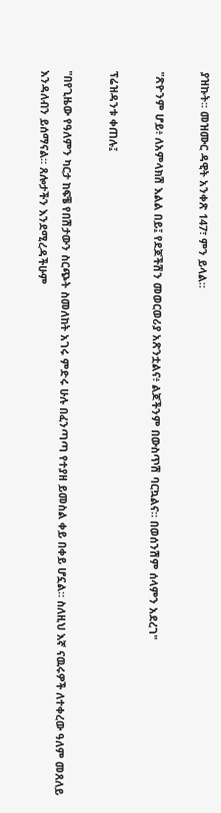ያዝኩት፡፡ መዝሙር ዳዊት አንቀጽ 147፣ ምን ይላል።

"ጽዮንም ሆይ፥ ለአምላክሽ እልል በይ፤ የደጆችሽን መወርወሪያ አጽንቷልና፥ ልጆችንም በውስጥሽ ባርኳልና። በወሰንሽም ሰላምን አደረገ"

ፕሬዝዳንቱ ቀጠሉ፤

"በየጊዜው የዓለምን ካርታ ከፍቼ የበሽታውን ስርጭት ስመለከት አገሩ ምድሩ ሁሉ በፈንጣጣ የተያዘ ይመስል ቀይ በቀይ ሆኗል። ስለዚህ እኛ ናዉሩዎች ለተቀረው ዓለም መጸለይ እንዳለብን ይሰማናል። ጸሎታችን እንደሚረዳችሁም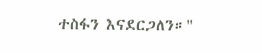ተስፋን እናደርጋለን።"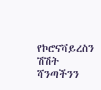የኮሮናቫይረስን ሽሽት ሻንጣችንን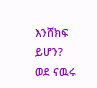እንሸክፍ ይሆን? ወደ ናዉሩ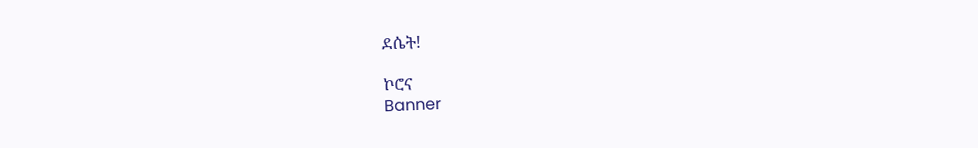ደሴት!

ኮሮና
Banner